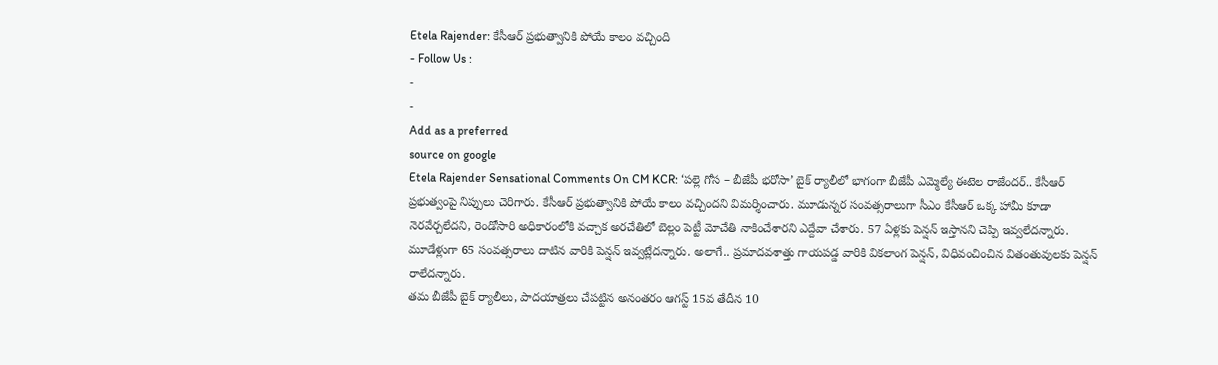Etela Rajender: కేసీఆర్ ప్రభుత్వానికి పోయే కాలం వచ్చింది
- Follow Us :
-
-
Add as a preferred
source on google
Etela Rajender Sensational Comments On CM KCR: ‘పల్లె గోస – బీజేపీ భరోసా’ బైక్ ర్యాలీలో భాగంగా బీజేపీ ఎమ్మెల్యే ఈటెల రాజేందర్.. కేసీఆర్ ప్రభుత్వంపై నిప్పులు చెరిగారు. కేసీఆర్ ప్రభుత్వానికి పోయే కాలం వచ్చిందని విమర్శించారు. మూడున్నర సంవత్సరాలుగా సీఎం కేసీఆర్ ఒక్క హామీ కూడా నెరవేర్చలేదని, రెండోసారి అధికారంలోకి వచ్చాక అరచేతిలో బెల్లం పెట్టీ మోచేతి నాకించేశారని ఎద్దేవా చేశారు. 57 ఏళ్లకు పెన్షన్ ఇస్తానని చెప్పి ఇవ్వలేదన్నారు. మూడేళ్లుగా 65 సంవత్సరాలు దాటిన వారికి పెన్షన్ ఇవ్వట్లేదన్నారు. అలాగే.. ప్రమాదవశాత్తు గాయపడ్డ వారికి వికలాంగ పెన్షన్, విధివంచించిన వితంతువులకు పెన్షన్ రాలేదన్నారు.
తమ బీజేపీ బైక్ ర్యాలీలు, పాదయాత్రలు చేపట్టిన అనంతరం ఆగస్ట్ 15వ తేదీన 10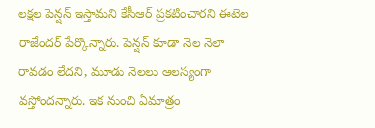లక్షల పెన్షన్ ఇస్తామని కేసీఆర్ ప్రకటించారని ఈటెల రాజేందర్ పేర్కొన్నారు. పెన్షన్ కూడా నెల నెలా రావడం లేదని, మూడు నెలలు ఆలస్యంగా వస్తోందన్నారు. ఇక నుంచి ఏమాత్రం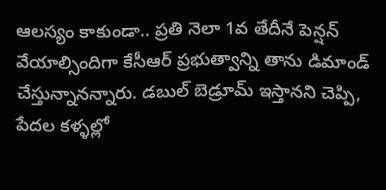ఆలస్యం కాకుండా.. ప్రతి నెలా 1వ తేదీనే పెన్షన్ వేయాల్సిందిగా కేసీఆర్ ప్రభుత్వాన్ని తాను డిమాండ్ చేస్తున్నానన్నారు. డబుల్ బెడ్రూమ్ ఇస్తానని చెప్పి, పేదల కళ్ళల్లో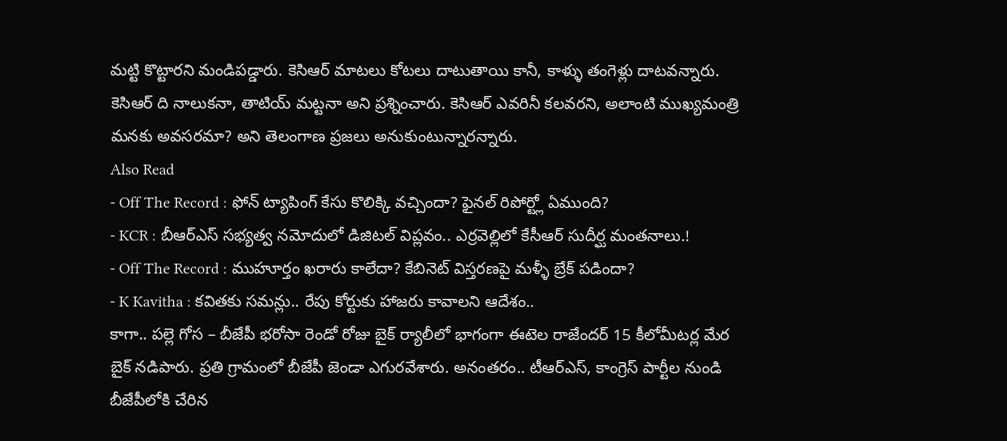మట్టి కొట్టారని మండిపడ్డారు. కెసిఆర్ మాటలు కోటలు దాటుతాయి కానీ, కాళ్ళు తంగెళ్లు దాటవన్నారు. కెసిఆర్ ది నాలుకనా, తాటియ్ మట్టనా అని ప్రశ్నించారు. కెసిఆర్ ఎవరినీ కలవరని, అలాంటి ముఖ్యమంత్రి మనకు అవసరమా? అని తెలంగాణ ప్రజలు అనుకుంటున్నారన్నారు.
Also Read
- Off The Record : ఫోన్ ట్యాపింగ్ కేసు కొలిక్కి వచ్చిందా? ఫైనల్ రిపోర్ట్లో ఏముంది?
- KCR : బీఆర్ఎస్ సభ్యత్వ నమోదులో డిజిటల్ విప్లవం.. ఎర్రవెల్లిలో కేసీఆర్ సుదీర్ఘ మంతనాలు.!
- Off The Record : ముహూర్తం ఖరారు కాలేదా? కేబినెట్ విస్తరణపై మళ్ళీ బ్రేక్ పడిందా?
- K Kavitha : కవితకు సమన్లు.. రేపు కోర్టుకు హాజరు కావాలని ఆదేశం..
కాగా.. పల్లె గోస – బీజేపీ భరోసా రెండో రోజు బైక్ ర్యాలీలో భాగంగా ఈటెల రాజేందర్ 15 కీలోమీటర్ల మేర బైక్ నడిపారు. ప్రతి గ్రామంలో బీజేపీ జెండా ఎగురవేశారు. అనంతరం.. టీఆర్ఎస్, కాంగ్రెస్ పార్టీల నుండి బీజేపీలోకి చేరిన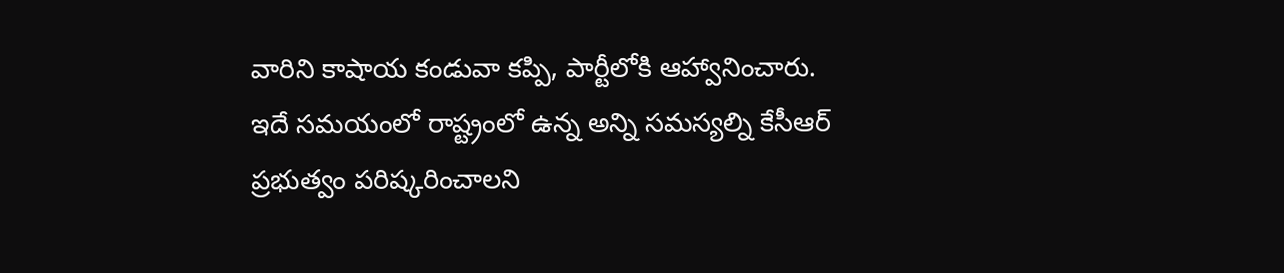వారిని కాషాయ కండువా కప్పి, పార్టీలోకి ఆహ్వానించారు. ఇదే సమయంలో రాష్ట్రంలో ఉన్న అన్ని సమస్యల్ని కేసీఆర్ ప్రభుత్వం పరిష్కరించాలని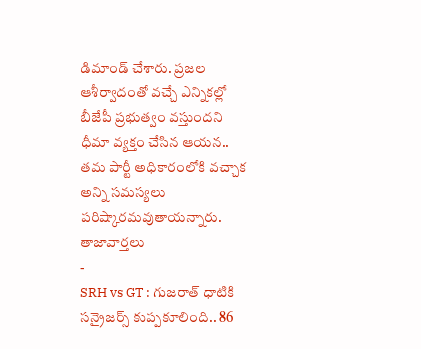డిమాండ్ చేశారు. ప్రజల ఆశీర్వాదంతో వచ్చే ఎన్నికల్లో బీజేపీ ప్రభుత్వం వస్తుందని ధీమా వ్యక్తం చేసిన ఆయన.. తమ పార్టీ అధికారంలోకి వచ్చాక అన్ని సమస్యలు పరిష్కారమవుతాయన్నారు.
తాజావార్తలు
-
SRH vs GT : గుజరాత్ ధాటికి సన్రైజర్స్ కుప్పకూలింది.. 86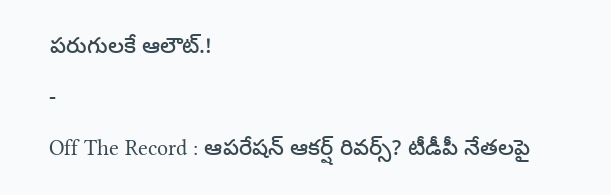పరుగులకే ఆలౌట్.!
-
Off The Record : ఆపరేషన్ ఆకర్ష్ రివర్స్? టీడీపీ నేతలపై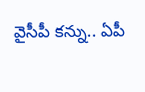వైసీపీ కన్ను.. ఏపీ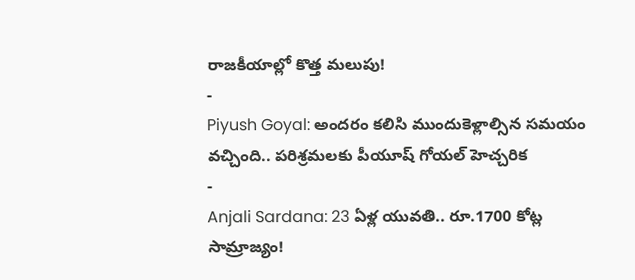రాజకీయాల్లో కొత్త మలుపు!
-
Piyush Goyal: అందరం కలిసి ముందుకెళ్లాల్సిన సమయం వచ్చింది.. పరిశ్రమలకు పీయూష్ గోయల్ హెచ్చరిక
-
Anjali Sardana: 23 ఏళ్ల యువతి.. రూ.1700 కోట్ల సామ్రాజ్యం!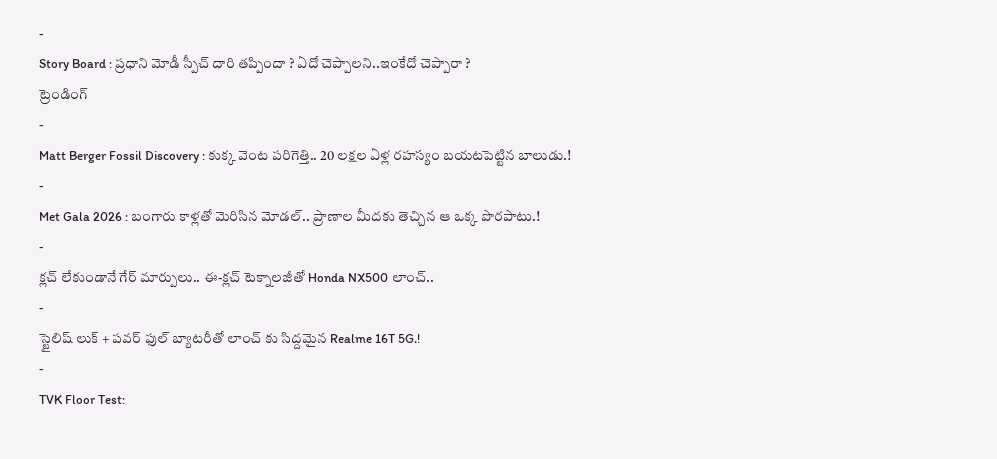-
Story Board : ప్రధాని మోడీ స్పీచ్ దారి తప్పిందా ? ఏదో చెప్పాలని..ఇంకేదో చెప్పారా ?
ట్రెండింగ్
-
Matt Berger Fossil Discovery : కుక్క వెంట పరిగెత్తి.. 20 లక్షల ఏళ్ల రహస్యం బయటపెట్టిన బాలుడు.!
-
Met Gala 2026 : బంగారు కాళ్లతో మెరిసిన మోడల్.. ప్రాణాల మీదకు తెచ్చిన ఆ ఒక్క పొరపాటు.!
-
క్లచ్ లేకుండానే గేర్ మార్పులు.. ఈ-క్లచ్ టెక్నాలజీతో Honda NX500 లాంచ్..
-
స్టైలిష్ లుక్ + పవర్ ఫుల్ బ్యాటరీతో లాంచ్ కు సిద్దమైన Realme 16T 5G.!
-
TVK Floor Test: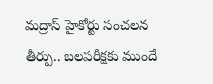మద్రాస్ హైకోర్టు సంచలన తీర్పు.. బలపరీక్షకు ముందే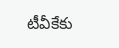టీవీకేకు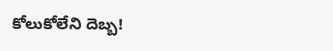కోలుకోలేని దెబ్బ!